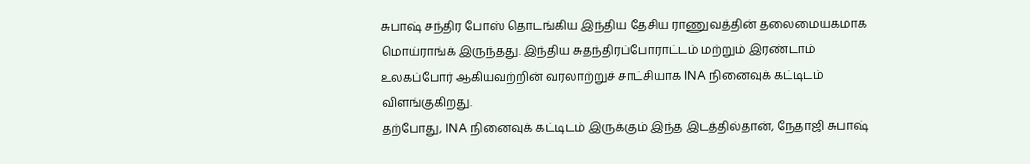சுபாஷ் சந்திர போஸ் தொடங்கிய இந்திய தேசிய ராணுவத்தின் தலைமையகமாக மொய்ராங்க் இருந்தது. இந்திய சுதந்திரப்போராட்டம் மற்றும் இரண்டாம் உலகப்போர் ஆகியவற்றின் வரலாற்றுச் சாட்சியாக INA நினைவுக் கட்டிடம் விளங்குகிறது.
தற்போது, INA நினைவுக் கட்டிடம் இருக்கும் இந்த இடத்தில்தான், நேதாஜி சுபாஷ்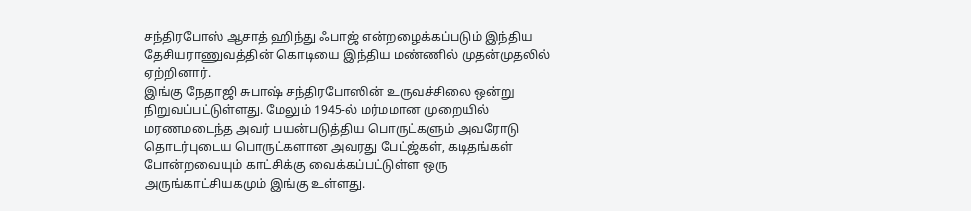சந்திரபோஸ் ஆசாத் ஹிந்து ஃபாஜ் என்றழைக்கப்படும் இந்திய தேசியராணுவத்தின் கொடியை இந்திய மண்ணில் முதன்முதலில் ஏற்றினார்.
இங்கு நேதாஜி சுபாஷ் சந்திரபோஸின் உருவச்சிலை ஒன்று நிறுவப்பட்டுள்ளது. மேலும் 1945-ல் மர்மமான முறையில் மரணமடைந்த அவர் பயன்படுத்திய பொருட்களும் அவரோடு தொடர்புடைய பொருட்களான அவரது பேட்ஜ்கள், கடிதங்கள் போன்றவையும் காட்சிக்கு வைக்கப்பட்டுள்ள ஒரு அருங்காட்சியகமும் இங்கு உள்ளது.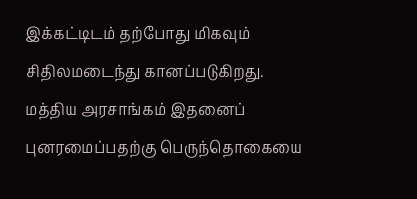இக்கட்டிடம் தற்போது மிகவும் சிதிலமடைந்து கானப்படுகிறது. மத்திய அரசாங்கம் இதனைப் புனரமைப்பதற்கு பெருந்தொகையை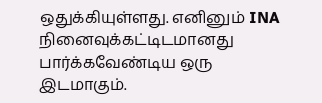ஒதுக்கியுள்ளது. எனினும் INA நினைவுக்கட்டிடமானது பார்க்கவேண்டிய ஒரு இடமாகும்.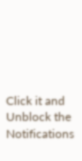Click it and Unblock the Notifications